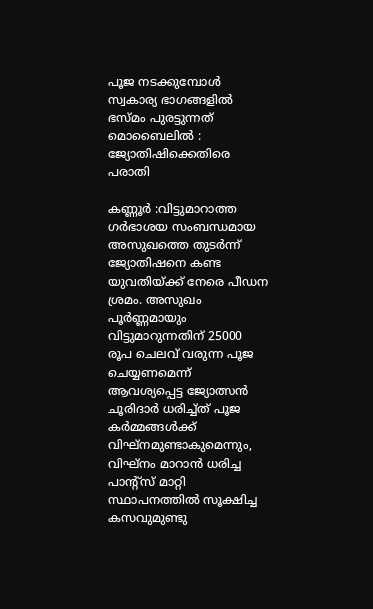പൂജ നടക്കുമ്പോള്‍ സ്വകാര്യ ഭാഗങ്ങളില്‍ ഭസ്മം പുരട്ടുന്നത് മൊബൈലിൽ : ജ്യോതിഷിക്കെതിരെ പരാതി

കണ്ണൂർ :വിട്ടുമാറാത്ത ഗര്‍ഭാശയ സംബന്ധമായ അസുഖത്തെ തുടർന്ന് ജ്യോതിഷനെ കണ്ട യുവതിയ്ക്ക് നേരെ പീഡന ശ്രമം. അസുഖം പൂര്‍ണ്ണമായും വിട്ടുമാറുന്നതിന് 25000 രൂപ ചെലവ് വരുന്ന പൂജ ചെയ്യണമെന്ന് ആവശ്യപ്പെട്ട ജ്യോത്സന്‍ ചൂരിദാര്‍ ധരിച്ച്ത് പൂജ കര്‍മ്മങ്ങള്‍ക്ക് വിഘ്‌നമുണ്ടാകുമെന്നും, വിഘ്‌നം മാറാന്‍ ധരിച്ച പാന്റ്സ് മാറ്റി സ്ഥാപനത്തില്‍ സൂക്ഷിച്ച കസവുമുണ്ടു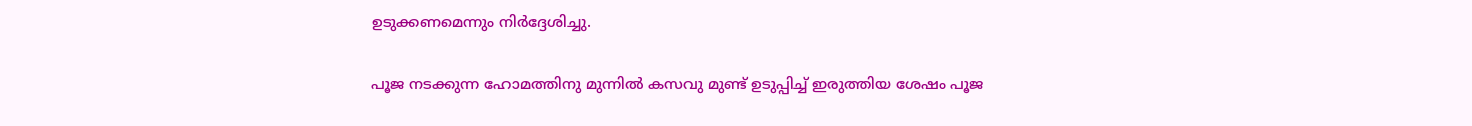ഉടുക്കണമെന്നും നിർദ്ദേശിച്ചു.

പൂജ നടക്കുന്ന ഹോമത്തിനു മുന്നില്‍ കസവു മുണ്ട് ഉടുപ്പിച്ച്‌ ഇരുത്തിയ ശേഷം പൂജ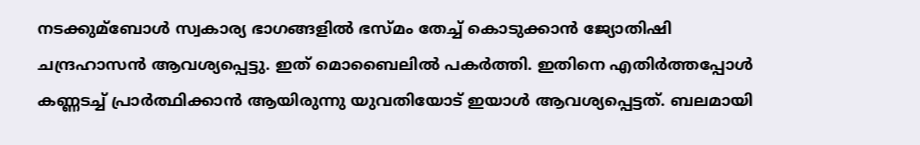നടക്കുമ്ബോള്‍ സ്വകാര്യ ഭാഗങ്ങളില്‍ ഭസ്മം തേച്ച്‌ കൊടുക്കാന്‍ ജ്യോതിഷി ചന്ദ്രഹാസന്‍ ആവശ്യപ്പെട്ടു. ഇത് മൊബൈലില്‍ പകര്‍ത്തി. ഇതിനെ എതിർത്തപ്പോൾ കണ്ണടച്ച്‌ പ്രാര്‍ത്ഥിക്കാന്‍ ആയിരുന്നു യുവതിയോട് ഇയാൾ ആവശ്യപ്പെട്ടത്. ബലമായി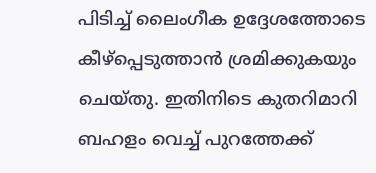പിടിച്ച്‌ ലൈംഗീക ഉദ്ദേശത്തോടെ കീഴ്‌പ്പെടുത്താന്‍ ശ്രമിക്കുകയും ചെയ്തു. ഇതിനിടെ കുതറിമാറി ബഹളം വെച്ച്‌ പുറത്തേക്ക്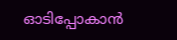ഓടിപ്പോകാന്‍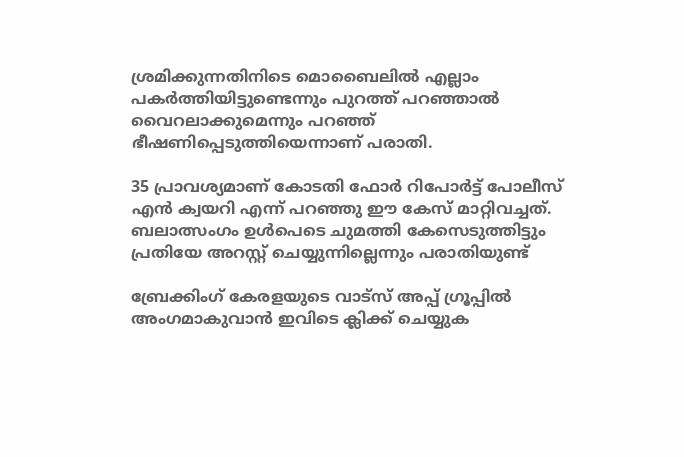ശ്രമിക്കുന്നതിനിടെ മൊബൈലില്‍ എല്ലാം പകര്‍ത്തിയിട്ടുണ്ടെന്നും പുറത്ത് പറഞ്ഞാല്‍ വൈറലാക്കുമെന്നും പറഞ്ഞ് ഭീഷണിപ്പെടുത്തിയെന്നാണ് പരാതി.

35 പ്രാവശ്യമാണ്‌ കോടതി ഫോര്‍ റിപോര്‍ട്ട് പോലീസ് എന്‍ ക്വയറി എന്ന് പറഞ്ഞു ഈ കേസ് മാറ്റിവച്ചത്. ബലാത്സംഗം ഉള്‍പെടെ ചുമത്തി കേസെടുത്തിട്ടും പ്രതിയേ അറസ്റ്റ് ചെയ്യുന്നില്ലെന്നും പരാതിയുണ്ട്

ബ്രേക്കിംഗ് കേരളയുടെ വാട്സ് അപ്പ് ഗ്രൂപ്പിൽ അംഗമാകുവാൻ ഇവിടെ ക്ലിക്ക് ചെയ്യുക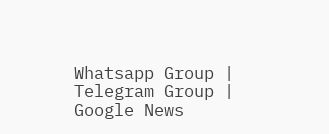Whatsapp Group | Telegram Group | Google News